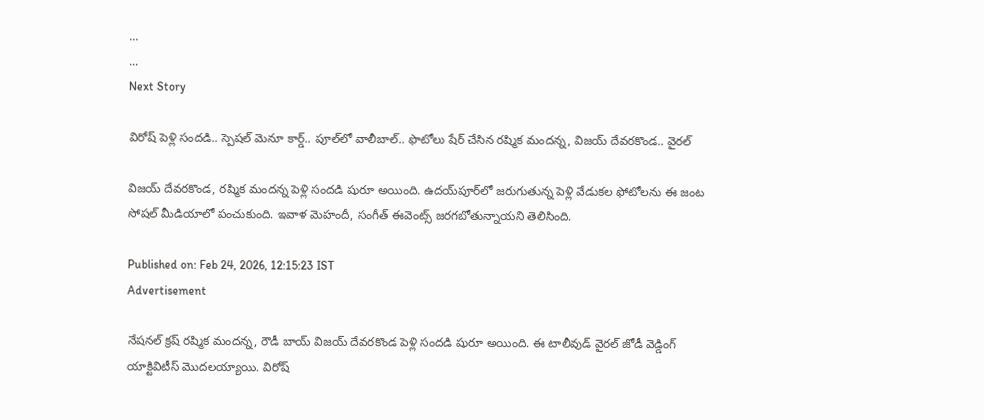...
...
Next Story

విరోష్ పెళ్లి సందడి.. స్పెషల్ మెనూ కార్డ్.. పూల్‌లో వాలీబాల్.. ఫొటోలు షేర్ చేసిన రష్మిక మందన్న, విజయ్ దేవరకొండ.. వైరల్

విజయ్ దేవరకొండ, రష్మిక మందన్న పెళ్లి సందడి షురూ అయింది. ఉదయ్‌పూర్‌లో జరుగుతున్న పెళ్లి వేడుకల ఫోటోలను ఈ జంట సోషల్ మీడియాలో పంచుకుంది. ఇవాళ మెహందీ, సంగీత్ ఈవెంట్స్ జరగబోతున్నాయని తెలిసింది.

Published on: Feb 24, 2026, 12:15:23 IST
Advertisement

నేషనల్ క్రష్ రష్మిక మందన్న, రౌడీ బాయ్ విజయ్ దేవరకొండ పెళ్లి సందడి షురూ అయింది. ఈ టాలీవుడ్ వైరల్ జోడీ వెడ్డింగ్ యాక్టివిటీస్ మొదలయ్యాయి. విరోష్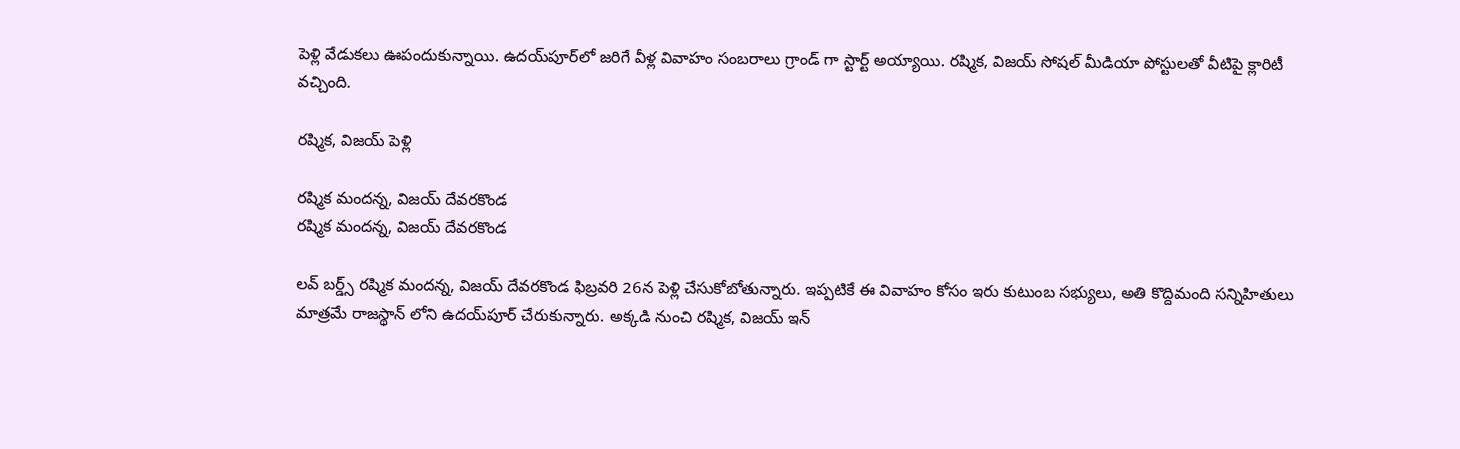పెళ్లి వేడుకలు ఊపందుకున్నాయి. ఉదయ్‌పూర్‌లో జరిగే వీళ్ల వివాహం సంబరాలు గ్రాండ్ గా స్టార్ట్ అయ్యాయి. రష్మిక, విజయ్ సోషల్ మీడియా పోస్టులతో వీటిపై క్లారిటీ వచ్చింది.

రష్మిక, విజయ్ పెళ్లి

రష్మిక మందన్న, విజయ్ దేవరకొండ
రష్మిక మందన్న, విజయ్ దేవరకొండ

లవ్ బర్డ్స్ రష్మిక మందన్న, విజయ్ దేవరకొండ ఫిబ్రవరి 26న పెళ్లి చేసుకోబోతున్నారు. ఇప్పటికే ఈ వివాహం కోసం ఇరు కుటుంబ సభ్యులు, అతి కొద్దిమంది సన్నిహితులు మాత్రమే రాజస్థాన్ లోని ఉదయ్‌పూర్‌ చేరుకున్నారు. అక్కడి నుంచి రష్మిక, విజయ్ ఇన్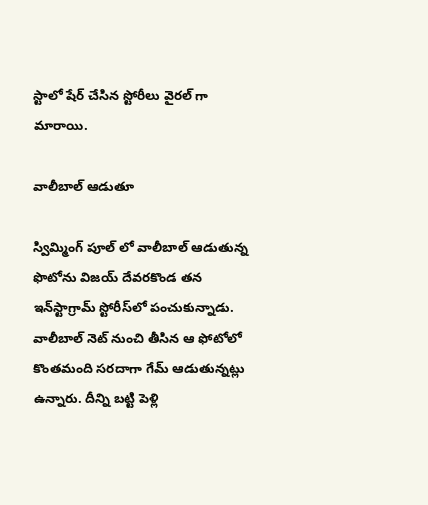స్టాలో షేర్ చేసిన స్టోరీలు వైరల్ గా మారాయి.

వాలీబాల్ ఆడుతూ

స్విమ్మింగ్ పూల్ లో వాలీబాల్ ఆడుతున్న ఫొటోను విజయ్ దేవరకొండ తన ఇన్‌స్టాగ్రామ్ స్టోరీస్‌లో పంచుకున్నాడు. వాలీబాల్ నెట్ నుంచి తీసిన ఆ ఫోటోలో కొంతమంది సరదాగా గేమ్ ఆడుతున్నట్లు ఉన్నారు. దీన్ని బట్టి పెళ్లి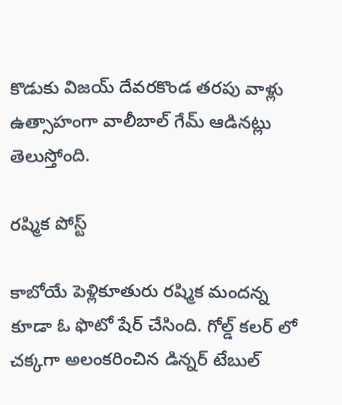కొడుకు విజయ్ దేవరకొండ తరపు వాళ్లు ఉత్సాహంగా వాలీబాల్ గేమ్ ఆడినట్లు తెలుస్తోంది.

రష్మిక పోస్ట్

కాబోయే పెళ్లికూతురు రష్మిక మందన్న కూడా ఓ ఫొటో షేర్ చేసింది. గోల్డ్ కలర్ లో చక్కగా అలంకరించిన డిన్నర్ టేబుల్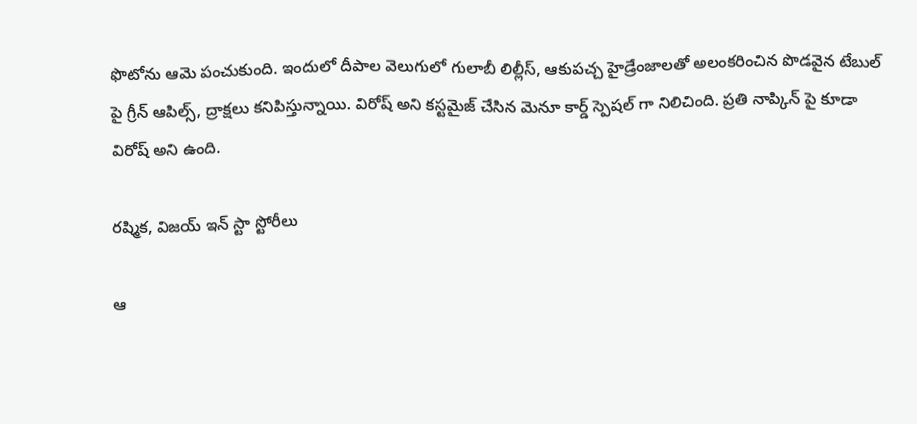ఫొటోను ఆమె పంచుకుంది. ఇందులో దీపాల వెలుగులో గులాబీ లిల్లీస్, ఆకుపచ్చ హైడ్రేంజాలతో అలంకరించిన పొడవైన టేబుల్ పై గ్రీన్ ఆపిల్స్, ద్రాక్షలు కనిపిస్తున్నాయి. విరోష్ అని కస్టమైజ్ చేసిన మెనూ కార్డ్ స్పెషల్ గా నిలిచింది. ప్రతి నాప్కిన్ పై కూడా విరోష్ అని ఉంది.

రష్మిక, విజయ్ ఇన్ స్టా స్టోరీలు

ఆ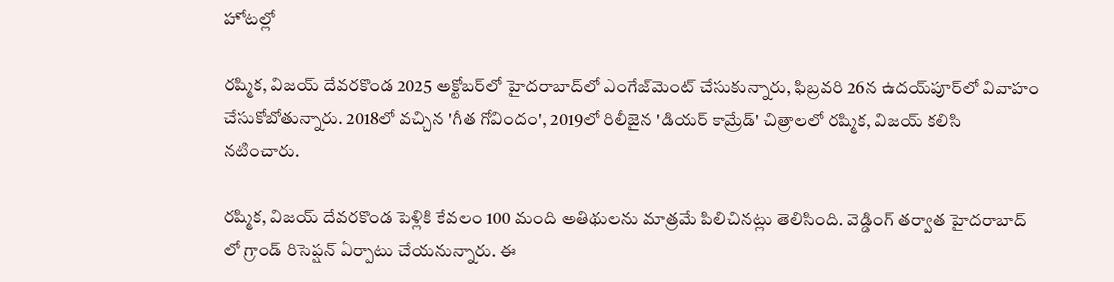హోటల్లో

రష్మిక, విజయ్ దేవరకొండ 2025 అక్టోబర్‌లో హైదరాబాద్‌లో ఎంగేజ్‌మెంట్ చేసుకున్నారు, ఫిబ్రవరి 26న ఉదయ్‌పూర్‌లో వివాహం చేసుకోబోతున్నారు. 2018లో వచ్చిన 'గీత గోవిందం', 2019లో రిలీజైన 'డియర్ కామ్రేడ్' చిత్రాలలో రష్మిక, విజయ్ కలిసి నటించారు.

రష్మిక, విజయ్ దేవరకొండ పెళ్లికి కేవలం 100 మంది అతిథులను మాత్రమే పిలిచినట్లు తెలిసింది. వెడ్డింగ్ తర్వాత హైదరాబాద్ లో గ్రాండ్ రిసెప్షన్ ఏర్పాటు చేయనున్నారు. ఈ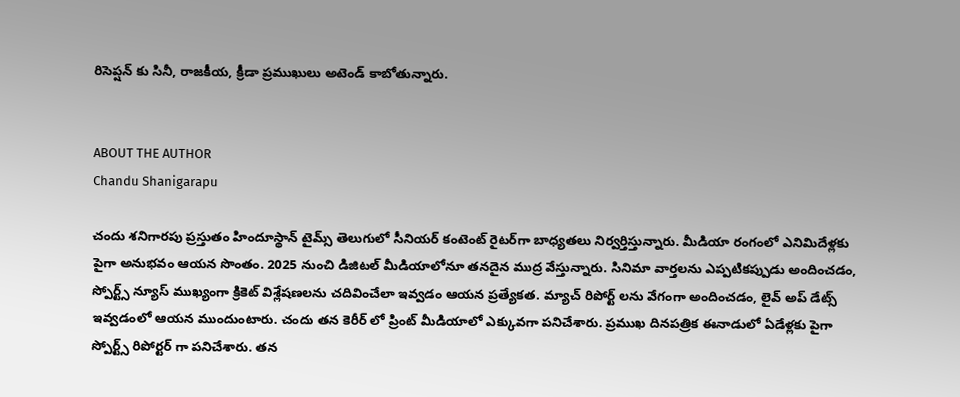రిసెప్షన్ కు సినీ, రాజకీయ, క్రీడా ప్రముఖులు అటెండ్ కాబోతున్నారు.


ABOUT THE AUTHOR
Chandu Shanigarapu

చందు శనిగారపు ప్రస్తుతం హిందూస్థాన్ టైమ్స్ తెలుగులో సీనియర్ కంటెంట్ రైట‌ర్‌గా బాధ్యతలు నిర్వర్తిస్తున్నారు. మీడియా రంగంలో ఎనిమిదేళ్లకు పైగా అనుభవం ఆయన సొంతం. 2025 నుంచి డిజిటల్ మీడియాలోనూ తనదైన ముద్ర వేస్తున్నారు. సినిమా వార్తలను ఎప్పటికప్పుడు అందించడం, స్పోర్ట్స్ న్యూస్ ముఖ్యంగా క్రికెట్ విశ్లేషణలను చదివించేలా ఇవ్వడం ఆయన ప్రత్యేకత. మ్యాచ్ రిపోర్ట్ లను వేగంగా అందించడం, లైవ్ అప్ డేట్స్ ఇవ్వడంలో ఆయన ముందుంటారు. చందు తన కెరీర్ లో ప్రింట్ మీడియాలో ఎక్కువగా పనిచేశారు. ప్రముఖ దినపత్రిక ఈనాడులో ఏడేళ్లకు పైగా స్పోర్ట్స్ రిపోర్టర్ గా పనిచేశారు. తన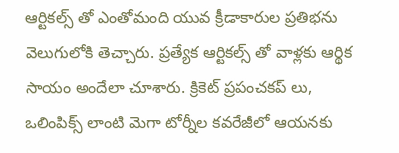ఆర్టికల్స్ తో ఎంతోమంది యువ క్రీడాకారుల ప్రతిభను వెలుగులోకి తెచ్చారు. ప్రత్యేక ఆర్టికల్స్ తో వాళ్లకు ఆర్థిక సాయం అందేలా చూశారు. క్రికెట్ ప్రపంచకప్ లు, ఒలింపిక్స్ లాంటి మెగా టోర్నీల కవరేజీలో ఆయనకు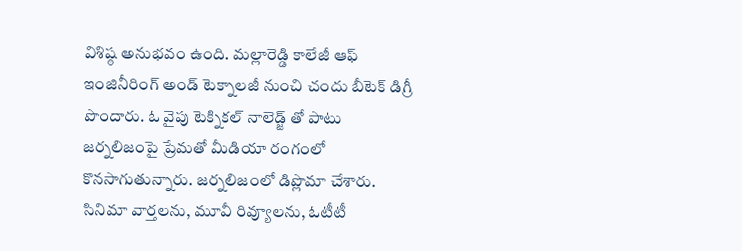విశిష్ఠ అనుభవం ఉంది. మల్లారెడ్డి కాలేజీ ఆఫ్ ఇంజినీరింగ్ అండ్ టెక్నాలజీ నుంచి చందు బీటెక్ డిగ్రీ పొందారు. ఓ వైపు టెక్నికల్ నాలెడ్జ్ తో పాటు జర్నలిజంపై ప్రేమతో మీడియా రంగంలో కొనసాగుతున్నారు. జర్నలిజంలో డిప్లొమా చేశారు. సినిమా వార్తలను, మూవీ రివ్యూలను, ఓటీటీ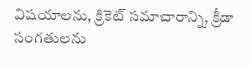విషయాలను, క్రికెట్ సమాచారాన్ని, క్రీడా సంగతులను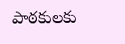పాఠకులకు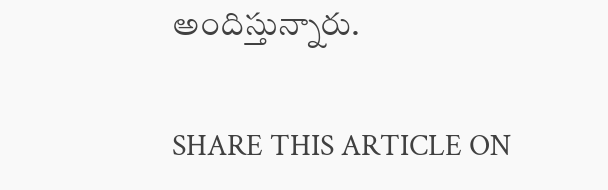అందిస్తున్నారు.

SHARE THIS ARTICLE ON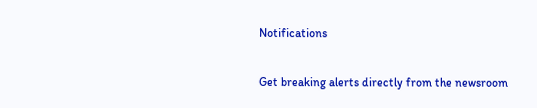Notifications

Get breaking alerts directly from the newsroom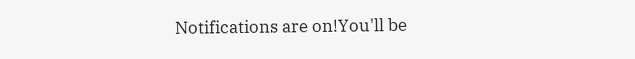Notifications are on!You'll be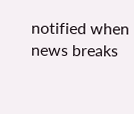notified when news breaks